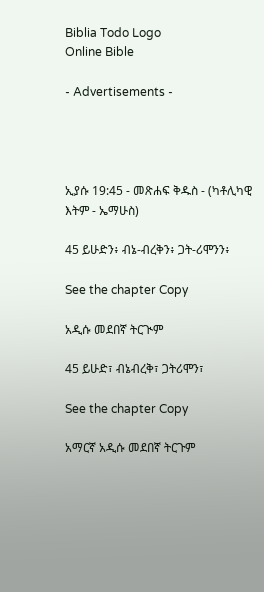Biblia Todo Logo
Online Bible

- Advertisements -




ኢያሱ 19:45 - መጽሐፍ ቅዱስ - (ካቶሊካዊ እትም - ኤማሁስ)

45 ይሁድን፥ ብኔ-ብረቅን፥ ጋት-ሪሞንን፥

See the chapter Copy

አዲሱ መደበኛ ትርጒም

45 ይሁድ፣ ብኔብረቅ፣ ጋትሪሞን፣

See the chapter Copy

አማርኛ አዲሱ መደበኛ ትርጉም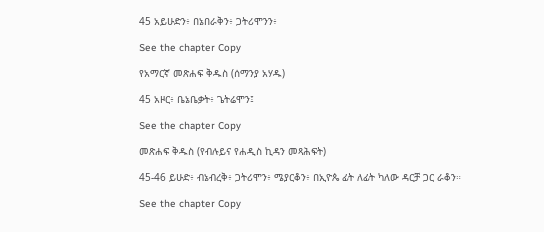45 አይሁድን፥ በኔበራቅን፥ ጋትሪሞንን፥

See the chapter Copy

የአማርኛ መጽሐፍ ቅዱስ (ሰማንያ አሃዱ)

45 አዞር፥ ቤኔቤቃት፥ ጌትሬሞን፤

See the chapter Copy

መጽሐፍ ቅዱስ (የብሉይና የሐዲስ ኪዳን መጻሕፍት)

45-46 ይሁድ፥ ብኔብረቅ፥ ጋትሪሞን፥ ሜያርቆን፥ በኢዮጴ ፊት ለፊት ካለው ዳርቻ ጋር ራቆን።

See the chapter Copy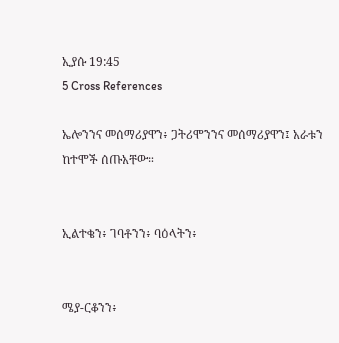ኢያሱ 19:45
5 Cross References

ኤሎንንና መሰማሪያዋን፥ ጋትሪሞንንና መሰማሪያዋን፤ አራቱን ከተሞች ሰጡአቸው።


ኢልተቄን፥ ገባቶንን፥ ባዕላትን፥


ሜያ-ርቆንን፥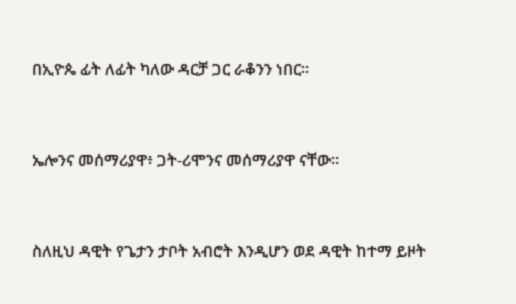በኢዮጴ ፊት ለፊት ካለው ዳርቻ ጋር ራቆንን ነበር።


ኤሎንና መሰማሪያዋ፥ ጋት-ሪሞንና መሰማሪያዋ ናቸው።


ስለዚህ ዳዊት የጌታን ታቦት አብሮት እንዲሆን ወደ ዳዊት ከተማ ይዞት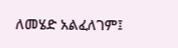ለመሄድ አልፈለገም፤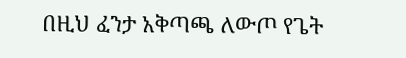በዚህ ፈንታ አቅጣጫ ለውጦ የጌት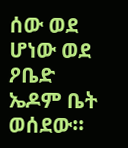ሰው ወደ ሆነው ወደ ዖቤድ ኤዶም ቤት ወሰደው።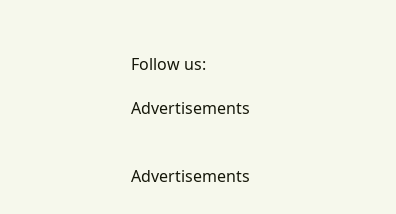Follow us:

Advertisements


Advertisements